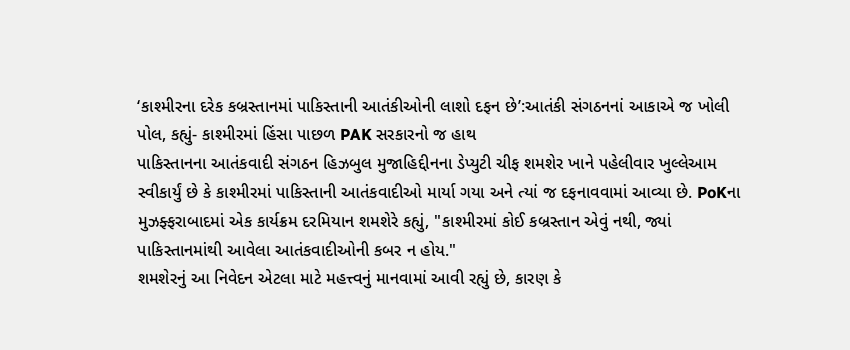‘કાશ્મીરના દરેક કબ્રસ્તાનમાં પાકિસ્તાની આતંકીઓની લાશો દફન છે’:આતંકી સંગઠનનાં આકાએ જ ખોલી પોલ, કહ્યું- કાશ્મીરમાં હિંસા પાછળ PAK સરકારનો જ હાથ
પાકિસ્તાનના આતંકવાદી સંગઠન હિઝબુલ મુજાહિદ્દીનના ડેપ્યુટી ચીફ શમશેર ખાને પહેલીવાર ખુલ્લેઆમ સ્વીકાર્યું છે કે કાશ્મીરમાં પાકિસ્તાની આતંકવાદીઓ માર્યા ગયા અને ત્યાં જ દફનાવવામાં આવ્યા છે. PoKના મુઝફ્ફરાબાદમાં એક કાર્યક્રમ દરમિયાન શમશેરે કહ્યું, "કાશ્મીરમાં કોઈ કબ્રસ્તાન એવું નથી, જ્યાં પાકિસ્તાનમાંથી આવેલા આતંકવાદીઓની કબર ન હોય."
શમશેરનું આ નિવેદન એટલા માટે મહત્ત્વનું માનવામાં આવી રહ્યું છે, કારણ કે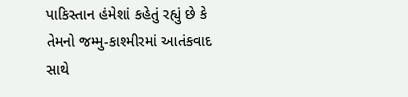પાકિસ્તાન હંમેશાં કહેતું રહ્યું છે કે તેમનો જમ્મુ-કાશ્મીરમાં આતંકવાદ સાથે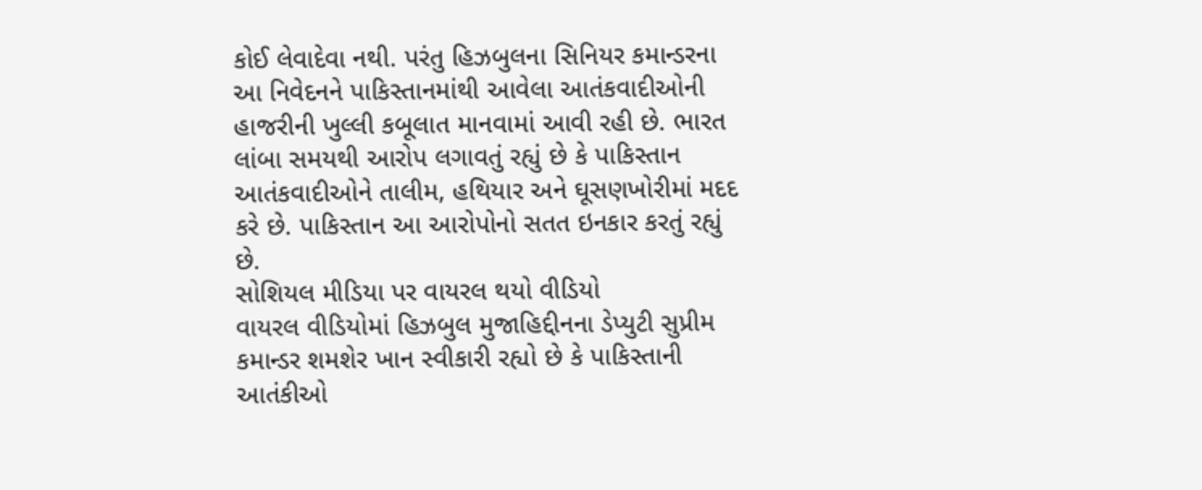કોઈ લેવાદેવા નથી. પરંતુ હિઝબુલના સિનિયર કમાન્ડરના આ નિવેદનને પાકિસ્તાનમાંથી આવેલા આતંકવાદીઓની હાજરીની ખુલ્લી કબૂલાત માનવામાં આવી રહી છે. ભારત લાંબા સમયથી આરોપ લગાવતું રહ્યું છે કે પાકિસ્તાન આતંકવાદીઓને તાલીમ, હથિયાર અને ઘૂસણખોરીમાં મદદ કરે છે. પાકિસ્તાન આ આરોપોનો સતત ઇનકાર કરતું રહ્યું છે.
સોશિયલ મીડિયા પર વાયરલ થયો વીડિયો
વાયરલ વીડિયોમાં હિઝબુલ મુજાહિદ્દીનના ડેપ્યુટી સુપ્રીમ કમાન્ડર શમશેર ખાન સ્વીકારી રહ્યો છે કે પાકિસ્તાની આતંકીઓ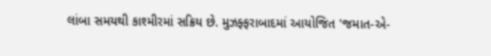લાંબા સમયથી કાશ્મીરમાં સક્રિય છે. મુઝફ્ફરાબાદમાં આયોજિત 'જમાત-એ-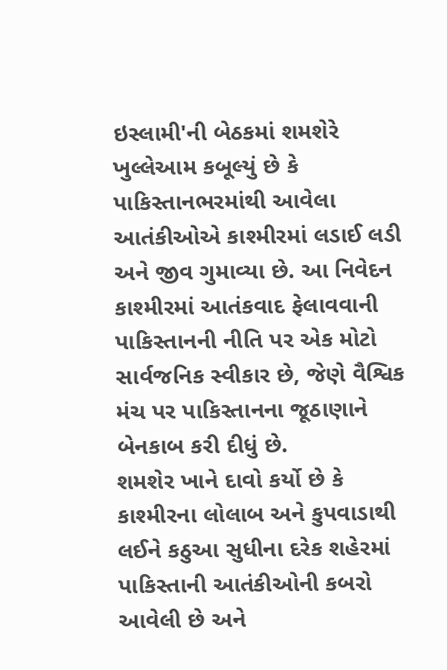ઇસ્લામી'ની બેઠકમાં શમશેરે ખુલ્લેઆમ કબૂલ્યું છે કે પાકિસ્તાનભરમાંથી આવેલા આતંકીઓએ કાશ્મીરમાં લડાઈ લડી અને જીવ ગુમાવ્યા છે. આ નિવેદન કાશ્મીરમાં આતંકવાદ ફેલાવવાની પાકિસ્તાનની નીતિ પર એક મોટો સાર્વજનિક સ્વીકાર છે, જેણે વૈશ્વિક મંચ પર પાકિસ્તાનના જૂઠાણાને બેનકાબ કરી દીધું છે.
શમશેર ખાને દાવો કર્યો છે કે કાશ્મીરના લોલાબ અને કુપવાડાથી લઈને કઠુઆ સુધીના દરેક શહેરમાં પાકિસ્તાની આતંકીઓની કબરો આવેલી છે અને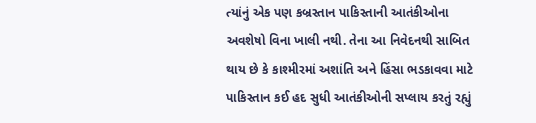ત્યાંનું એક પણ કબ્રસ્તાન પાકિસ્તાની આતંકીઓના અવશેષો વિના ખાલી નથી. તેના આ નિવેદનથી સાબિત થાય છે કે કાશ્મીરમાં અશાંતિ અને હિંસા ભડકાવવા માટે પાકિસ્તાન કઈ હદ સુધી આતંકીઓની સપ્લાય કરતું રહ્યું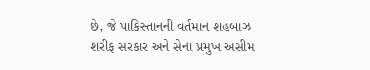છે, જે પાકિસ્તાનની વર્તમાન શહબાઝ શરીફ સરકાર અને સેના પ્રમુખ અસીમ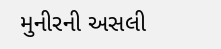મુનીરની અસલી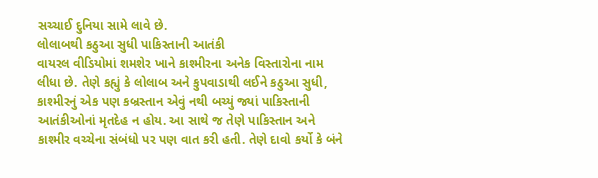સચ્ચાઈ દુનિયા સામે લાવે છે.
લોલાબથી કઠુઆ સુધી પાકિસ્તાની આતંકી
વાયરલ વીડિયોમાં શમશેર ખાને કાશ્મીરના અનેક વિસ્તારોના નામ લીધા છે. તેણે કહ્યું કે લોલાબ અને કુપવાડાથી લઈને કઠુઆ સુધી, કાશ્મીરનું એક પણ કબ્રસ્તાન એવું નથી બચ્યું જ્યાં પાકિસ્તાની આતંકીઓનાં મૃતદેહ ન હોય. આ સાથે જ તેણે પાકિસ્તાન અને કાશ્મીર વચ્ચેના સંબંધો પર પણ વાત કરી હતી. તેણે દાવો કર્યો કે બંને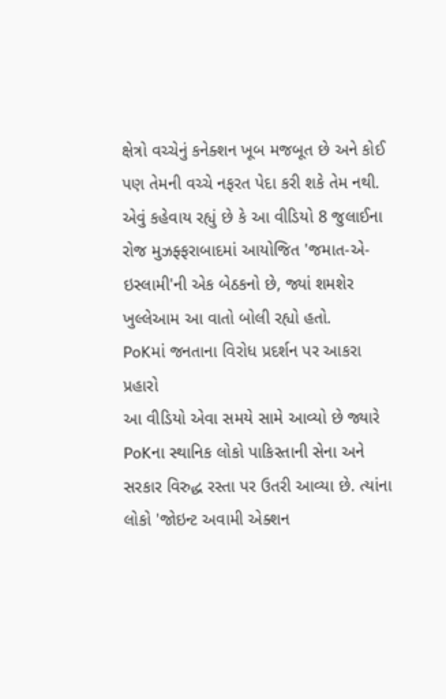ક્ષેત્રો વચ્ચેનું કનેક્શન ખૂબ મજબૂત છે અને કોઈ પણ તેમની વચ્ચે નફરત પેદા કરી શકે તેમ નથી. એવું કહેવાય રહ્યું છે કે આ વીડિયો 8 જુલાઈના રોજ મુઝફ્ફરાબાદમાં આયોજિત 'જમાત-એ-ઇસ્લામી'ની એક બેઠકનો છે, જ્યાં શમશેર ખુલ્લેઆમ આ વાતો બોલી રહ્યો હતો.
PoKમાં જનતાના વિરોધ પ્રદર્શન પર આકરા પ્રહારો
આ વીડિયો એવા સમયે સામે આવ્યો છે જ્યારે PoKના સ્થાનિક લોકો પાકિસ્તાની સેના અને સરકાર વિરુદ્ધ રસ્તા પર ઉતરી આવ્યા છે. ત્યાંના લોકો 'જોઇન્ટ અવામી એક્શન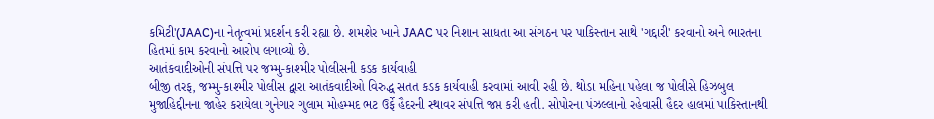કમિટી'(JAAC)ના નેતૃત્વમાં પ્રદર્શન કરી રહ્યા છે. શમશેર ખાને JAAC પર નિશાન સાધતા આ સંગઠન પર પાકિસ્તાન સાથે 'ગદ્દારી' કરવાનો અને ભારતના હિતમાં કામ કરવાનો આરોપ લગાવ્યો છે.
આતંકવાદીઓની સંપત્તિ પર જમ્મુ-કાશ્મીર પોલીસની કડક કાર્યવાહી
બીજી તરફ, જમ્મુ-કાશ્મીર પોલીસ દ્વારા આતંકવાદીઓ વિરુદ્ધ સતત કડક કાર્યવાહી કરવામાં આવી રહી છે. થોડા મહિના પહેલા જ પોલીસે હિઝબુલ મુજાહિદ્દીનના જાહેર કરાયેલા ગુનેગાર ગુલામ મોહમ્મદ ભટ ઉર્ફે હૈદરની સ્થાવર સંપત્તિ જપ્ત કરી હતી. સોપોરના પંઝલ્લાનો રહેવાસી હૈદર હાલમાં પાકિસ્તાનથી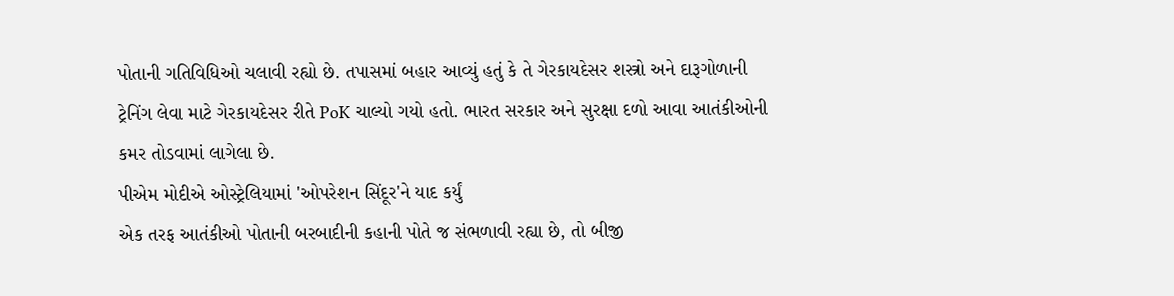પોતાની ગતિવિધિઓ ચલાવી રહ્યો છે. તપાસમાં બહાર આવ્યું હતું કે તે ગેરકાયદેસર શસ્ત્રો અને દારૂગોળાની ટ્રેનિંગ લેવા માટે ગેરકાયદેસર રીતે PoK ચાલ્યો ગયો હતો. ભારત સરકાર અને સુરક્ષા દળો આવા આતંકીઓની કમર તોડવામાં લાગેલા છે.
પીએમ મોદીએ ઓસ્ટ્રેલિયામાં 'ઓપરેશન સિંદૂર'ને યાદ કર્યું
એક તરફ આતંકીઓ પોતાની બરબાદીની કહાની પોતે જ સંભળાવી રહ્યા છે, તો બીજી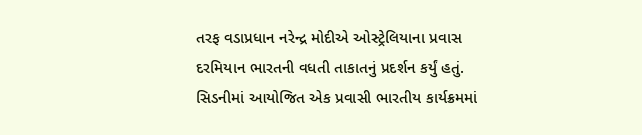તરફ વડાપ્રધાન નરેન્દ્ર મોદીએ ઓસ્ટ્રેલિયાના પ્રવાસ દરમિયાન ભારતની વધતી તાકાતનું પ્રદર્શન કર્યું હતું. સિડનીમાં આયોજિત એક પ્રવાસી ભારતીય કાર્યક્રમમાં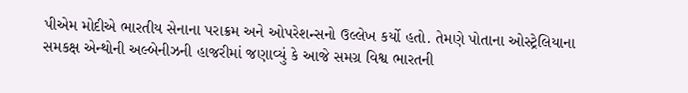પીએમ મોદીએ ભારતીય સેનાના પરાક્રમ અને ઓપરેશન્સનો ઉલ્લેખ કર્યો હતો. તેમણે પોતાના ઓસ્ટ્રેલિયાના સમકક્ષ એન્થોની અલ્બેનીઝની હાજરીમાં જણાવ્યું કે આજે સમગ્ર વિશ્વ ભારતની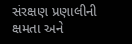સંરક્ષણ પ્રણાલીની ક્ષમતા અને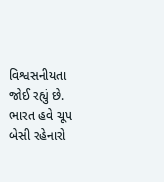વિશ્વસનીયતા જોઈ રહ્યું છે. ભારત હવે ચૂપ બેસી રહેનારો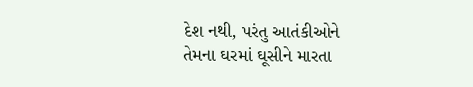દેશ નથી, પરંતુ આતંકીઓને તેમના ઘરમાં ઘૂસીને મારતા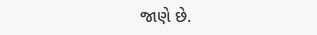જાણે છે.